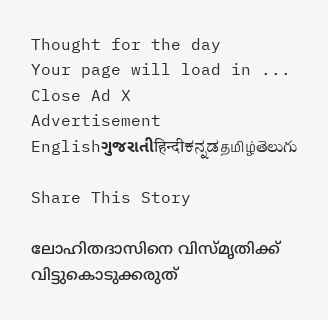Thought for the day
Your page will load in ...
Close Ad X
Advertisement
Englishગુજરાતીहिन्दीಕನ್ನಡதமிழ்తెలుగు

Share This Story

ലോഹിതദാസിനെ വിസ്മൃതിക്ക് വിട്ടുകൊടുക്കരുത്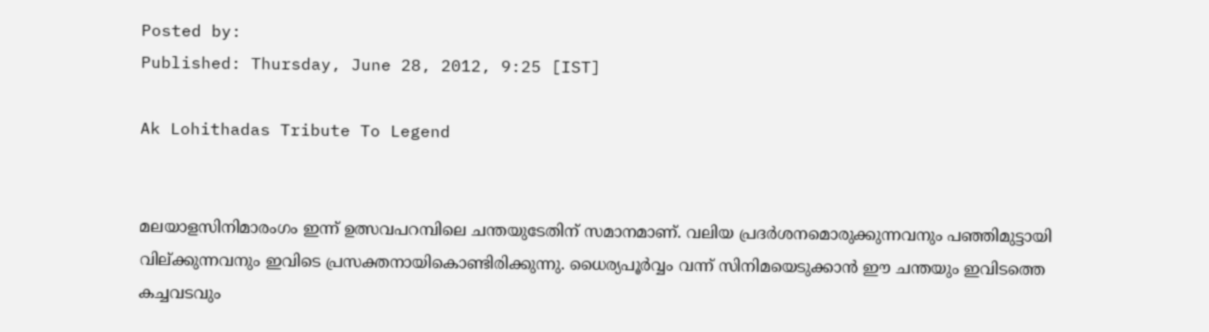Posted by:
Published: Thursday, June 28, 2012, 9:25 [IST]

Ak Lohithadas Tribute To Legend


മലയാളസിനിമാരംഗം ഇന്ന് ഉത്സവപറമ്പിലെ ചന്തയുടേതിന് സമാനമാണ്. വലിയ പ്രദര്‍ശനമൊരുക്കുന്നവനും പഞ്ഞിമുട്ടായി വില്ക്കുന്നവനും ഇവിടെ പ്രസക്തനായികൊണ്ടിരിക്കുന്നു. ധൈര്യപൂര്‍വ്വം വന്ന് സിനിമയെടുക്കാന്‍ ഈ ചന്തയും ഇവിടത്തെ കച്ചവടവും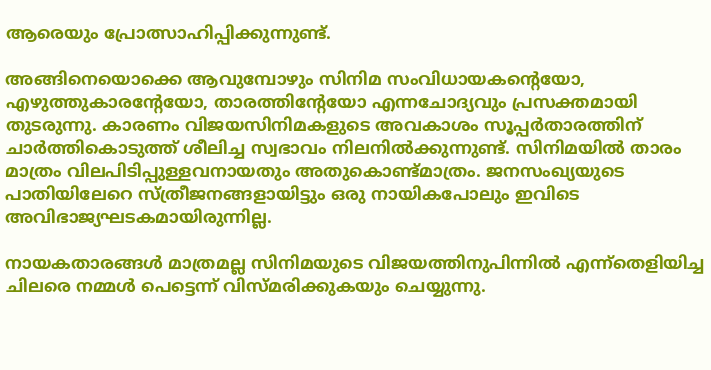ആരെയും പ്രോത്സാഹിപ്പിക്കുന്നുണ്ട്.

അങ്ങിനെയൊക്കെ ആവുമ്പോഴും സിനിമ സംവിധായകന്റെയോ, എഴുത്തുകാരന്റേയോ, താരത്തിന്റേയോ എന്നചോദ്യവും പ്രസക്തമായി തുടരുന്നു. കാരണം വിജയസിനിമകളുടെ അവകാശം സൂപ്പര്‍താരത്തിന് ചാര്‍ത്തികൊടുത്ത് ശീലിച്ച സ്വഭാവം നിലനില്‍ക്കുന്നുണ്ട്. സിനിമയില്‍ താരം മാത്രം വിലപിടിപ്പുള്ളവനായതും അതുകൊണ്ട്മാത്രം. ജനസംഖ്യയുടെ പാതിയിലേറെ സ്ത്രീജനങ്ങളായിട്ടും ഒരു നായികപോലും ഇവിടെ അവിഭാജ്യഘടകമായിരുന്നില്ല.

നായകതാരങ്ങള്‍ മാത്രമല്ല സിനിമയുടെ വിജയത്തിനുപിന്നില്‍ എന്ന്‌തെളിയിച്ച ചിലരെ നമ്മള്‍ പെട്ടെന്ന് വിസ്മരിക്കുകയും ചെയ്യുന്നു.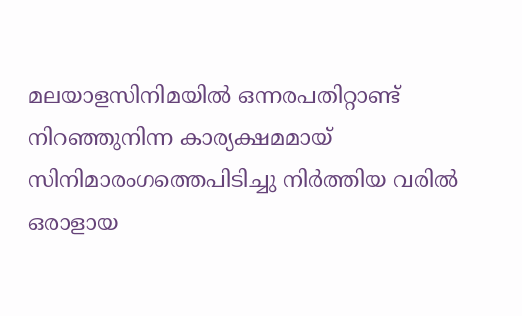മലയാളസിനിമയില്‍ ഒന്നരപതിറ്റാണ്ട് നിറഞ്ഞുനിന്ന കാര്യക്ഷമമായ് സിനിമാരംഗത്തെപിടിച്ചു നിര്‍ത്തിയ വരില്‍ ഒരാളായ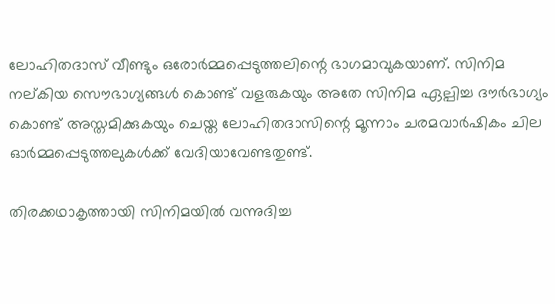ലോഹിതദാസ് വീണ്ടും ഒരോര്‍മ്മപ്പെടുത്തലിന്റെ ഭാഗമാവുകയാണ്. സിനിമ നല്കിയ സൌഭാഗ്യങ്ങള്‍ കൊണ്ട് വളരുകയും അതേ സിനിമ ഏല്പിച്ച ദൗര്‍ഭാഗ്യം
കൊണ്ട് അസ്തമിക്കുകയും ചെയ്ത ലോഹിതദാസിന്റെ മൂന്നാം ചരമവാര്‍ഷികം ചില ഓര്‍മ്മപ്പെടുത്തലുകള്‍ക്ക് വേദിയാവേണ്ടതുണ്ട്.

തിരക്കഥാകൃത്തായി സിനിമയില്‍ വന്നുദിച്ച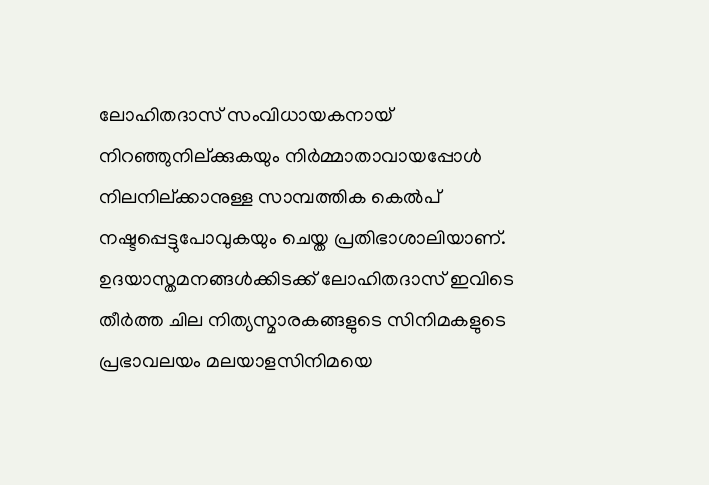ലോഹിതദാസ് സംവിധായകനായ് നിറഞ്ഞുനില്ക്കുകയും നിര്‍മ്മാതാവായപ്പോള്‍ നിലനില്ക്കാനുള്ള സാമ്പത്തിക കെല്‍പ് നഷ്ടപ്പെട്ടുപോവുകയും ചെയ്ത പ്രതിഭാശാലിയാണ്. ഉദയാസ്തമനങ്ങള്‍ക്കിടക്ക് ലോഹിതദാസ് ഇവിടെ തീര്‍ത്ത ചില നിത്യസ്മാരകങ്ങളുടെ സിനിമകളുടെ പ്രഭാവലയം മലയാളസിനിമയെ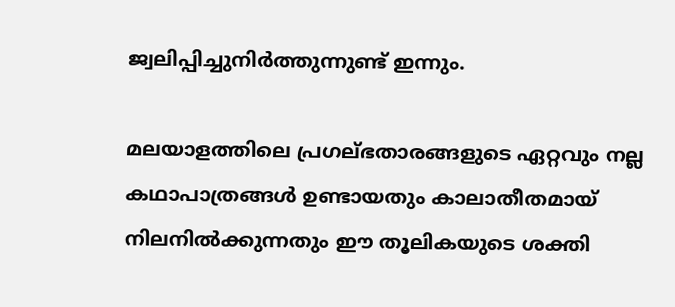ജ്വലിപ്പിച്ചുനിര്‍ത്തുന്നുണ്ട് ഇന്നും.

മലയാളത്തിലെ പ്രഗല്ഭതാരങ്ങളുടെ ഏറ്റവും നല്ല കഥാപാത്രങ്ങള്‍ ഉണ്ടായതും കാലാതീതമായ് നിലനില്‍ക്കുന്നതും ഈ തൂലികയുടെ ശക്തി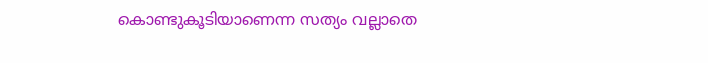കൊണ്ടുകൂടിയാണെന്ന സത്യം വല്ലാതെ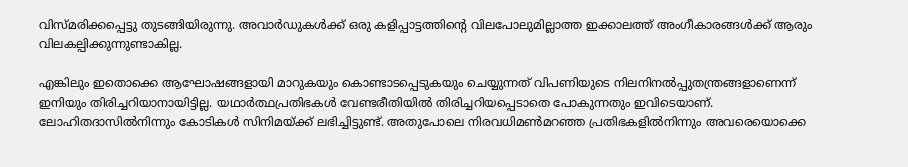വിസ്മരിക്കപ്പെട്ടു തുടങ്ങിയിരുന്നു. അവാര്‍ഡുകള്‍ക്ക് ഒരു കളിപ്പാട്ടത്തിന്റെ വിലപോലുമില്ലാത്ത ഇക്കാലത്ത് അംഗീകാരങ്ങള്‍ക്ക് ആരും വിലകല്പിക്കുന്നുണ്ടാകില്ല.

എങ്കിലും ഇതൊക്കെ ആഘോഷങ്ങളായി മാറുകയും കൊണ്ടാടപ്പെടുകയും ചെയ്യുന്നത് വിപണിയുടെ നിലനിനല്‍പ്പുതന്ത്രങ്ങളാണെന്ന്
ഇനിയും തിരിച്ചറിയാനായിട്ടില്ല. യഥാര്‍ത്ഥപ്രതിഭകള്‍ വേണ്ടരീതിയില്‍ തിരിച്ചറിയപ്പെടാതെ പോകുന്നതും ഇവിടെയാണ്. ലോഹിതദാസില്‍നിന്നും കോടികള്‍ സിനിമയ്ക്ക് ലഭിച്ചിട്ടുണ്ട്. അതുപോലെ നിരവധിമണ്‍മറഞ്ഞ പ്രതിഭകളില്‍നിന്നും അവരെയൊക്കെ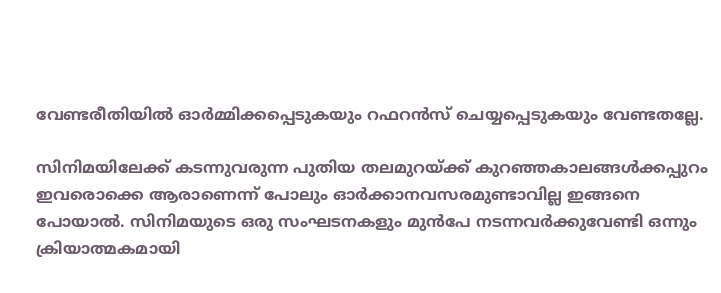വേണ്ടരീതിയില്‍ ഓര്‍മ്മിക്കപ്പെടുകയും റഫറന്‍സ് ചെയ്യപ്പെടുകയും വേണ്ടതല്ലേ.

സിനിമയിലേക്ക് കടന്നുവരുന്ന പുതിയ തലമുറയ്ക്ക് കുറഞ്ഞകാലങ്ങള്‍ക്കപ്പുറം ഇവരൊക്കെ ആരാണെന്ന് പോലും ഓര്‍ക്കാനവസരമുണ്ടാവില്ല ഇങ്ങനെ പോയാല്‍. സിനിമയുടെ ഒരു സംഘടനകളും മുന്‍പേ നടന്നവര്‍ക്കുവേണ്ടി ഒന്നും ക്രിയാത്മകമായി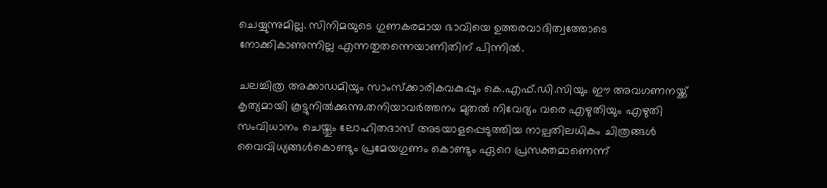ചെയ്യുന്നുമില്ല. സിനിമയുടെ ഗുണകരമായ ഭാവിയെ ഉത്തരവാദിത്വത്തോടെ നോക്കികാണുന്നില്ല എന്നതുതന്നെയാണിതിന് പിന്നില്‍.

ചലച്ചിത്ര അക്കാഡമിയും സാംസ്‌ക്കാരികവകുപ്പും കെ.എഫ്.ഡി.സിയും ഈ അവഗണനയ്ക്ക് കൃത്യമായി കൂട്ടുനില്‍ക്കുന്നു.തനിയാവര്‍ത്തനം മുതല്‍ നിവേദ്യം വരെ എഴുതിയും എഴുതി സംവിധാനം ചെയ്തും ലോഹിതദാസ് അടയാളപ്പെടുത്തിയ നാല്പതിലധികം ചിത്രങ്ങള്‍
വൈവിധ്യങ്ങള്‍കൊണ്ടും പ്രമേയഗുണം കൊണ്ടും ഏറെ പ്രസക്തമാണെന്ന്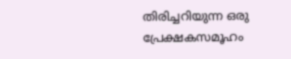തിരിച്ചറിയുന്ന ഒരു പ്രേക്ഷകസമൂഹം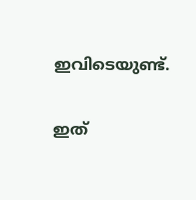ഇവിടെയുണ്ട്.

ഇത്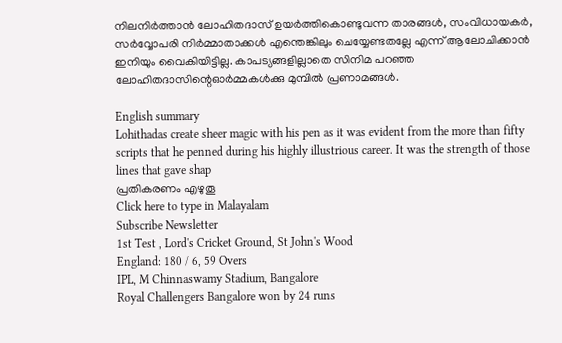നിലനിര്‍ത്താന്‍ ലോഹിതദാസ് ഉയര്‍ത്തികൊണ്ടുവന്ന താരങ്ങള്‍, സംവിധായകര്‍, സര്‍വ്വോപരി നിര്‍മ്മാതാക്കള്‍ എന്തെങ്കിലും ചെയ്യേണ്ടതല്ലേ എന്ന് ആലോചിക്കാന്‍ ഇനിയും വൈകിയിട്ടില്ല. കാപട്യങ്ങളില്ലാതെ സിനിമ പറഞ്ഞ ലോഹിതദാസിന്റെഓര്‍മ്മകള്‍ക്കു മുമ്പില്‍ പ്രണാമങ്ങള്‍.

English summary
Lohithadas create sheer magic with his pen as it was evident from the more than fifty scripts that he penned during his highly illustrious career. It was the strength of those lines that gave shap
പ്രതികരണം എഴുതൂ
Click here to type in Malayalam
Subscribe Newsletter
1st Test , Lord's Cricket Ground, St John's Wood
England: 180 / 6, 59 Overs
IPL, M Chinnaswamy Stadium, Bangalore
Royal Challengers Bangalore won by 24 runs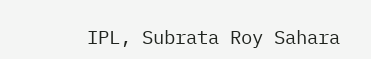IPL, Subrata Roy Sahara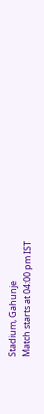Stadium, Gahunje
Match starts at 04:00 pm IST